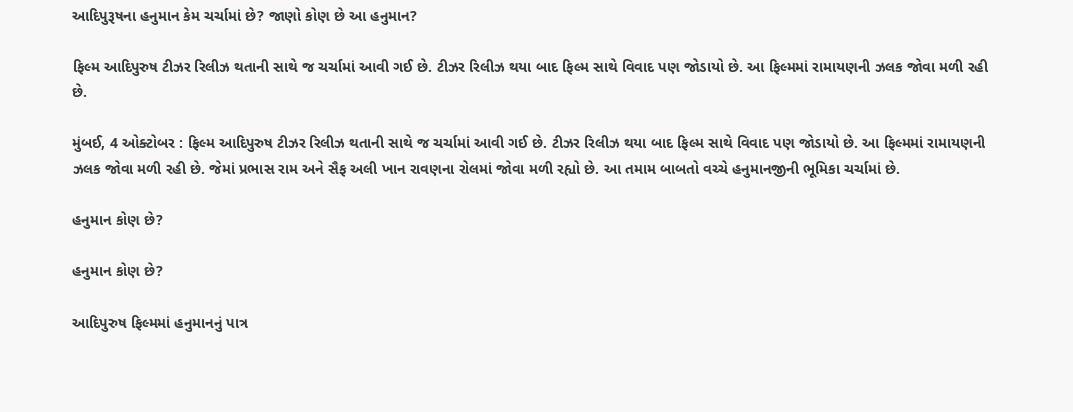આદિપુરૂષના હનુમાન કેમ ચર્ચામાં છે? જાણો કોણ છે આ હનુમાન?

ફિલ્મ આદિપુરુષ ટીઝર રિલીઝ થતાની સાથે જ ચર્ચામાં આવી ગઈ છે. ટીઝર રિલીઝ થયા બાદ ફિલ્મ સાથે વિવાદ પણ જોડાયો છે. આ ફિલ્મમાં રામાયણની ઝલક જોવા મળી રહી છે.

મુંબઈ, 4 ઓક્ટોબર : ફિલ્મ આદિપુરુષ ટીઝર રિલીઝ થતાની સાથે જ ચર્ચામાં આવી ગઈ છે. ટીઝર રિલીઝ થયા બાદ ફિલ્મ સાથે વિવાદ પણ જોડાયો છે. આ ફિલ્મમાં રામાયણની ઝલક જોવા મળી રહી છે. જેમાં પ્રભાસ રામ અને સૈફ અલી ખાન રાવણના રોલમાં જોવા મળી રહ્યો છે. આ તમામ બાબતો વચ્ચે હનુમાનજીની ભૂમિકા ચર્ચામાં છે.

હનુમાન કોણ છે?

હનુમાન કોણ છે?

આદિપુરુષ ફિલ્મમાં હનુમાનનું પાત્ર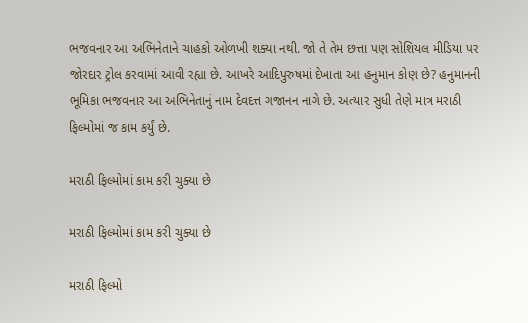ભજવનાર આ અભિનેતાને ચાહકો ઓળખી શક્યા નથી. જો તે તેમ છત્તા પણ સોશિયલ મીડિયા પર જોરદાર ટ્રોલ કરવામાં આવી રહ્યા છે. આખરે આદિપુરુષમાં દેખાતા આ હનુમાન કોણ છે? હનુમાનની ભૂમિકા ભજવનાર આ અભિનેતાનું નામ દેવદત્ત ગજાનન નાગે છે. અત્યાર સુધી તેણે માત્ર મરાઠી ફિલ્મોમાં જ કામ કર્યું છે.

મરાઠી ફિલ્મોમાં કામ કરી ચુક્યા છે

મરાઠી ફિલ્મોમાં કામ કરી ચુક્યા છે

મરાઠી ફિલ્મો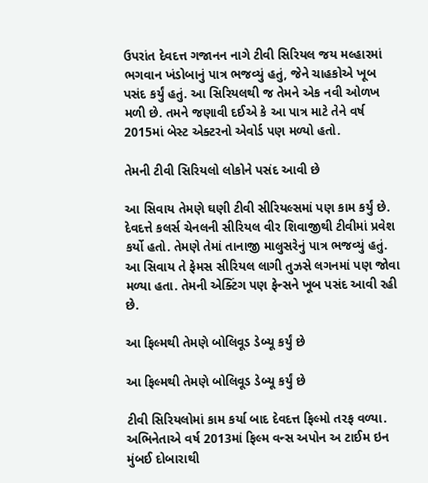ઉપરાંત દેવદત્ત ગજાનન નાગે ટીવી સિરિયલ જય મલ્હારમાં ભગવાન ખંડોબાનું પાત્ર ભજવ્યું હતું, જેને ચાહકોએ ખૂબ પસંદ કર્યું હતું. આ સિરિયલથી જ તેમને એક નવી ઓળખ મળી છે. તમને જણાવી દઈએ કે આ પાત્ર માટે તેને વર્ષ 2015માં બેસ્ટ એક્ટરનો એવોર્ડ પણ મળ્યો હતો.

તેમની ટીવી સિરિયલો લોકોને પસંદ આવી છે

આ સિવાય તેમણે ઘણી ટીવી સીરિયલ્સમાં પણ કામ કર્યું છે. દેવદત્તે કલર્સ ચેનલની સીરિયલ વીર શિવાજીથી ટીવીમાં પ્રવેશ કર્યો હતો. તેમણે તેમાં તાનાજી માલુસરેનું પાત્ર ભજવ્યું હતું. આ સિવાય તે ફેમસ સીરિયલ લાગી તુઝસે લગનમાં પણ જોવા મળ્યા હતા. તેમની એક્ટિંગ પણ ફેન્સને ખૂબ પસંદ આવી રહી છે.

આ ફિલ્મથી તેમણે બોલિવૂડ ડેબ્યૂ કર્યું છે

આ ફિલ્મથી તેમણે બોલિવૂડ ડેબ્યૂ કર્યું છે

ટીવી સિરિયલોમાં કામ કર્યા બાદ દેવદત્ત ફિલ્મો તરફ વળ્યા. અભિનેતાએ વર્ષ 2013માં ફિલ્મ વન્સ અપોન અ ટાઈમ ઇન મુંબઈ દોબારાથી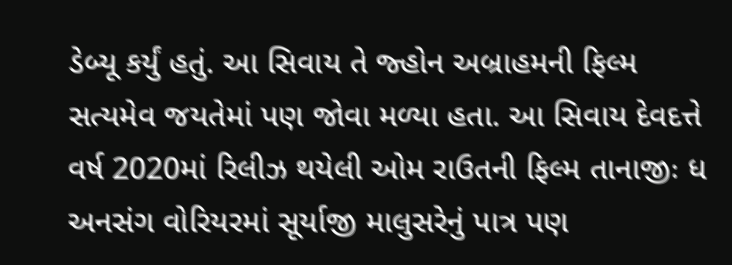ડેબ્યૂ કર્યું હતું. આ સિવાય તે જ્હોન અબ્રાહમની ફિલ્મ સત્યમેવ જયતેમાં પણ જોવા મળ્યા હતા. આ સિવાય દેવદત્તે વર્ષ 2020માં રિલીઝ થયેલી ઓમ રાઉતની ફિલ્મ તાનાજીઃ ધ અનસંગ વોરિયરમાં સૂર્યાજી માલુસરેનું પાત્ર પણ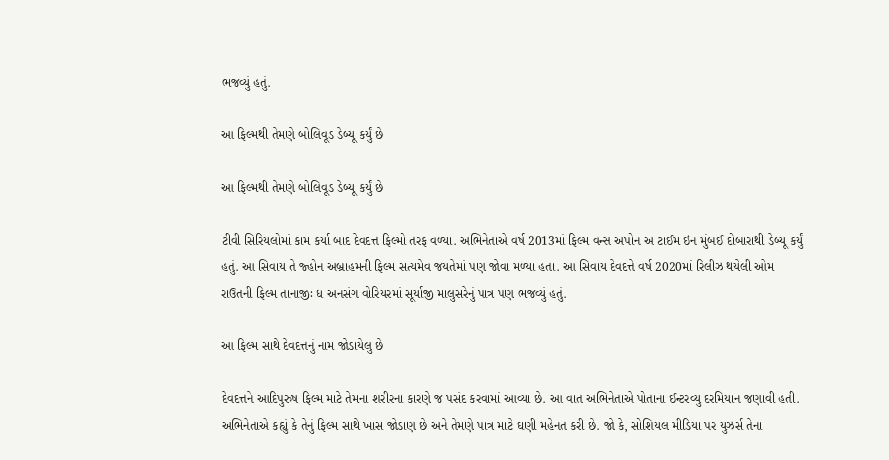ભજવ્યું હતું.

આ ફિલ્મથી તેમણે બોલિવૂડ ડેબ્યૂ કર્યું છે

આ ફિલ્મથી તેમણે બોલિવૂડ ડેબ્યૂ કર્યું છે

ટીવી સિરિયલોમાં કામ કર્યા બાદ દેવદત્ત ફિલ્મો તરફ વળ્યા. અભિનેતાએ વર્ષ 2013માં ફિલ્મ વન્સ અપોન અ ટાઈમ ઇન મુંબઈ દોબારાથી ડેબ્યૂ કર્યું હતું. આ સિવાય તે જ્હોન અબ્રાહમની ફિલ્મ સત્યમેવ જયતેમાં પણ જોવા મળ્યા હતા. આ સિવાય દેવદત્તે વર્ષ 2020માં રિલીઝ થયેલી ઓમ રાઉતની ફિલ્મ તાનાજીઃ ધ અનસંગ વોરિયરમાં સૂર્યાજી માલુસરેનું પાત્ર પણ ભજવ્યું હતું.

આ ફિલ્મ સાથે દેવદત્તનું નામ જોડાયેલુ છે

દેવદત્તને આદિપુરુષ ફિલ્મ માટે તેમના શરીરના કારણે જ પસંદ કરવામાં આવ્યા છે. આ વાત અભિનેતાએ પોતાના ઈન્ટરવ્યુ દરમિયાન જણાવી હતી. અભિનેતાએ કહ્યું કે તેનું ફિલ્મ સાથે ખાસ જોડાણ છે અને તેમણે પાત્ર માટે ઘણી મહેનત કરી છે. જો કે, સોશિયલ મીડિયા પર યુઝર્સ તેના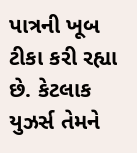પાત્રની ખૂબ ટીકા કરી રહ્યા છે. કેટલાક યુઝર્સ તેમને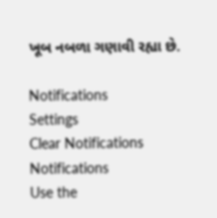ખૂબ નબળા ગણાવી રહ્યા છે.

Notifications
Settings
Clear Notifications
Notifications
Use the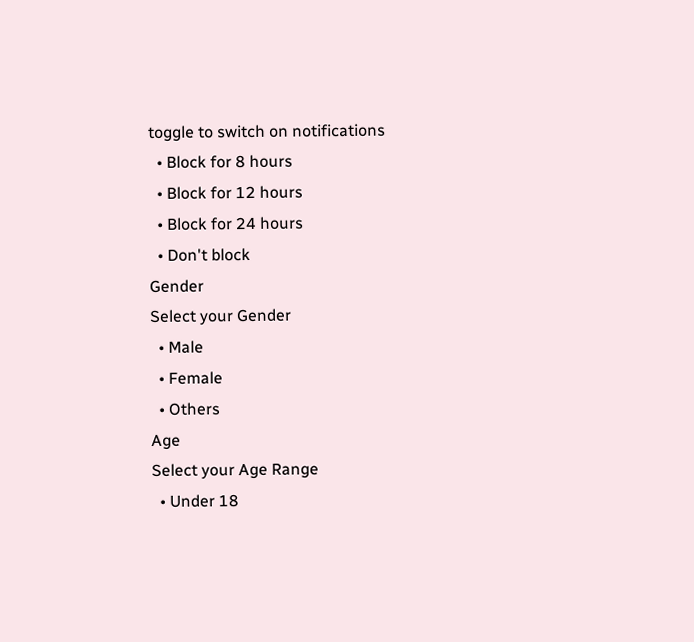toggle to switch on notifications
  • Block for 8 hours
  • Block for 12 hours
  • Block for 24 hours
  • Don't block
Gender
Select your Gender
  • Male
  • Female
  • Others
Age
Select your Age Range
  • Under 18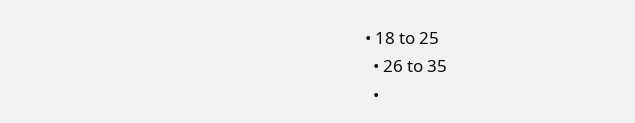• 18 to 25
  • 26 to 35
  •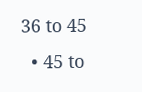36 to 45
  • 45 to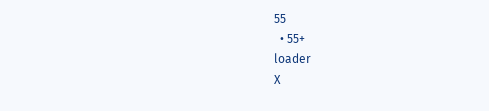55
  • 55+
loader
X